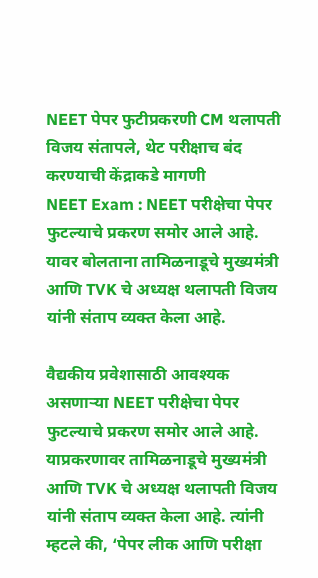NEET पेपर फुटीप्रकरणी CM थलापती विजय संतापले, थेट परीक्षाच बंद करण्याची केंद्राकडे मागणी
NEET Exam : NEET परीक्षेचा पेपर फुटल्याचे प्रकरण समोर आले आहे. यावर बोलताना तामिळनाडूचे मुख्यमंत्री आणि TVK चे अध्यक्ष थलापती विजय यांनी संताप व्यक्त केला आहे.

वैद्यकीय प्रवेशासाठी आवश्यक असणाऱ्या NEET परीक्षेचा पेपर फुटल्याचे प्रकरण समोर आले आहे. याप्रकरणावर तामिळनाडूचे मुख्यमंत्री आणि TVK चे अध्यक्ष थलापती विजय यांनी संताप व्यक्त केला आहे. त्यांनी म्हटले की, ‘पेपर लीक आणि परीक्षा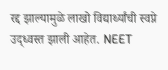रद्द झाल्यामुळे लाखो विद्यार्थ्यांची स्वप्ने उद्ध्वस्त झाली आहेत. NEET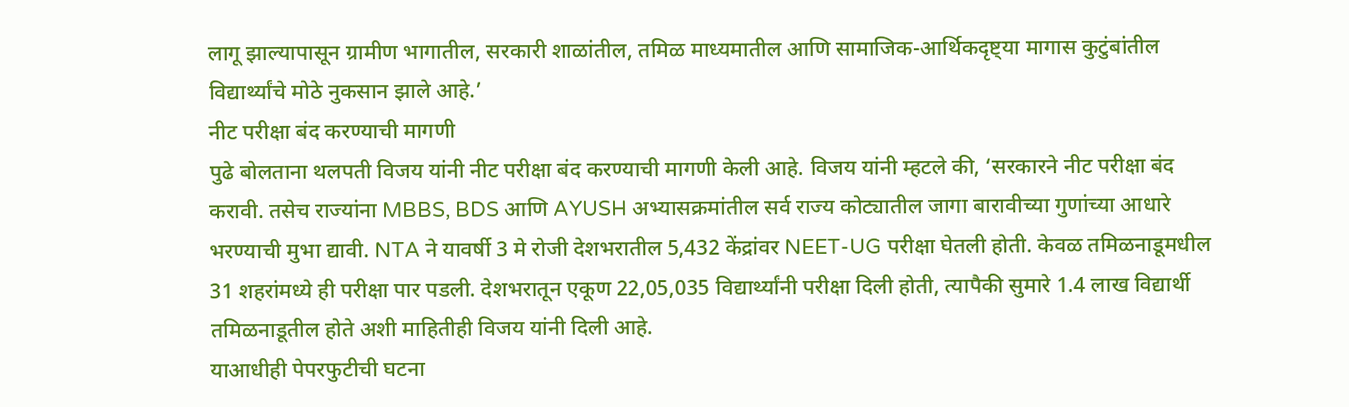लागू झाल्यापासून ग्रामीण भागातील, सरकारी शाळांतील, तमिळ माध्यमातील आणि सामाजिक-आर्थिकदृष्ट्या मागास कुटुंबांतील विद्यार्थ्यांचे मोठे नुकसान झाले आहे.’
नीट परीक्षा बंद करण्याची मागणी
पुढे बोलताना थलपती विजय यांनी नीट परीक्षा बंद करण्याची मागणी केली आहे. विजय यांनी म्हटले की, ‘सरकारने नीट परीक्षा बंद करावी. तसेच राज्यांना MBBS, BDS आणि AYUSH अभ्यासक्रमांतील सर्व राज्य कोट्यातील जागा बारावीच्या गुणांच्या आधारे भरण्याची मुभा द्यावी. NTA ने यावर्षी 3 मे रोजी देशभरातील 5,432 केंद्रांवर NEET-UG परीक्षा घेतली होती. केवळ तमिळनाडूमधील 31 शहरांमध्ये ही परीक्षा पार पडली. देशभरातून एकूण 22,05,035 विद्यार्थ्यांनी परीक्षा दिली होती, त्यापैकी सुमारे 1.4 लाख विद्यार्थी तमिळनाडूतील होते अशी माहितीही विजय यांनी दिली आहे.
याआधीही पेपरफुटीची घटना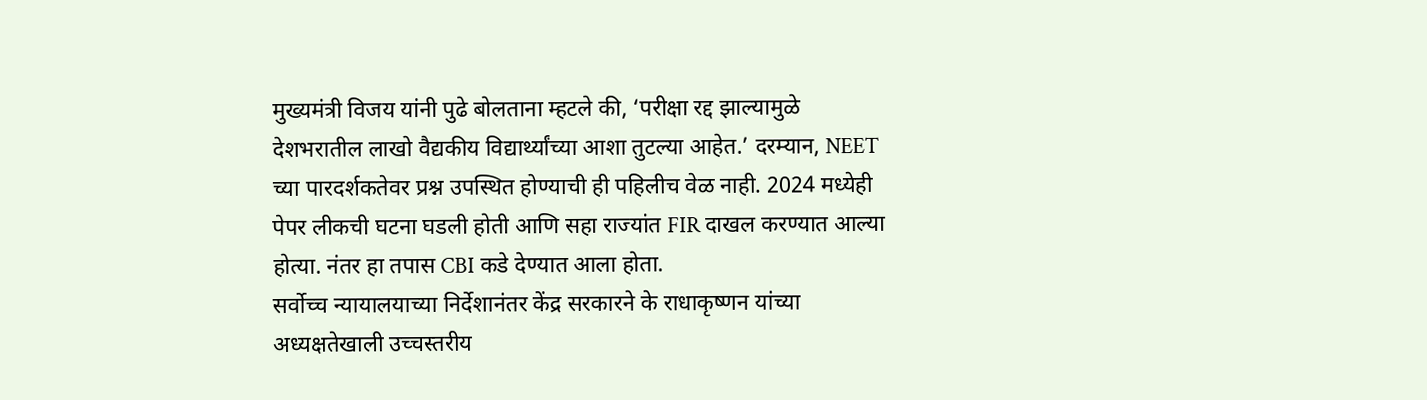मुख्यमंत्री विजय यांनी पुढे बोलताना म्हटले की, ‘परीक्षा रद्द झाल्यामुळे देशभरातील लाखो वैद्यकीय विद्यार्थ्यांच्या आशा तुटल्या आहेत.’ दरम्यान, NEET च्या पारदर्शकतेवर प्रश्न उपस्थित होण्याची ही पहिलीच वेळ नाही. 2024 मध्येही पेपर लीकची घटना घडली होती आणि सहा राज्यांत FIR दाखल करण्यात आल्या होत्या. नंतर हा तपास CBI कडे देण्यात आला होता.
सर्वोच्च न्यायालयाच्या निर्देशानंतर केंद्र सरकारने के राधाकृष्णन यांच्या अध्यक्षतेखाली उच्चस्तरीय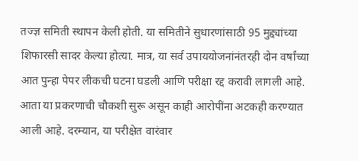तज्ज्ञ समिती स्थापन केली होती. या समितीने सुधारणांसाठी 95 मुद्द्यांच्या शिफारसी सादर केल्या होत्या. मात्र, या सर्व उपाययोजनांनंतरही दोन वर्षांच्या आत पुन्हा पेपर लीकची घटना घडली आणि परीक्षा रद्द करावी लागली आहे. आता या प्रकरणाची चौकशी सुरू असून काही आरोपींना अटकही करण्यात आली आहे. दरम्यान, या परीक्षेत वारंवार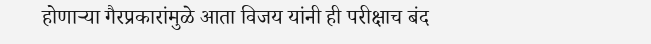होणाऱ्या गैरप्रकारांमुळे आता विजय यांनी ही परीक्षाच बंद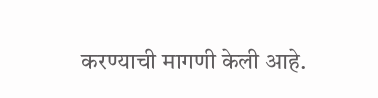करण्याची मागणी केली आहे.